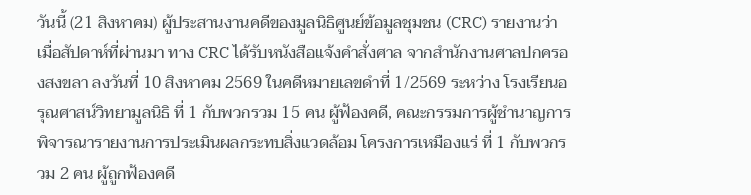วันนี้ (21 สิงหาคม) ผู้ประสานงานคดีของมูลนิธิศูนย์ข้อมูลชุมชน (CRC) รายงานว่า เมื่อสัปดาห์ที่ผ่านมา ทาง CRC ได้รับหนังสือแจ้งคำสั่งศาล จากสำนักงานศาลปกครองสงขลา ลงวันที่ 10 สิงหาคม 2569 ในคดีหมายเลขดำที่ 1/2569 ระหว่าง โรงเรียนอรุณศาสน์วิทยามูลนิธิ ที่ 1 กับพวกรวม 15 คน ผู้ฟ้องคดี, คณะกรรมการผู้ชำนาญการพิจารณารายงานการประเมินผลกระทบสิ่งแวดล้อม โครงการเหมืองแร่ ที่ 1 กับพวกรวม 2 คน ผู้ถูกฟ้องคดี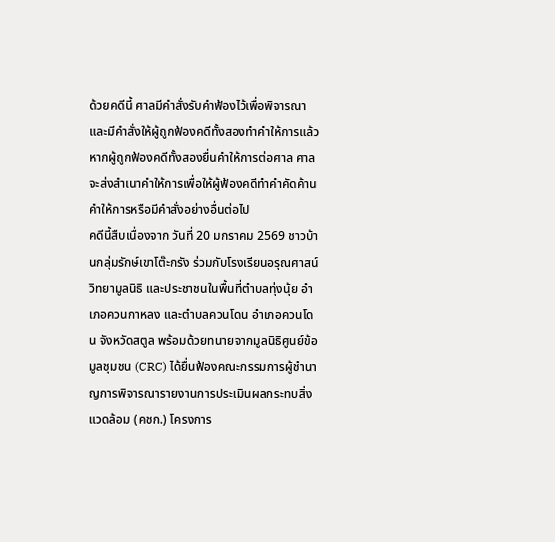ด้วยคดีนี้ ศาลมีคำสั่งรับคำฟ้องไว้เพื่อพิจารณา และมีคำสั่งให้ผู้ถูกฟ้องคดีทั้งสองทำคำให้การแล้ว หากผู้ถูกฟ้องคดีทั้งสองยื่นคำให้การต่อศาล ศาลจะส่งสำเนาคำให้การเพื่อให้ผู้ฟ้องคดีทำคำคัดค้านคำให้การหรือมีคำสั่งอย่างอื่นต่อไป
คดีนี้สืบเนื่องจาก วันที่ 20 มกราคม 2569 ชาวบ้านกลุ่มรักษ์เขาโต๊ะกรัง ร่วมกับโรงเรียนอรุณศาสน์วิทยามูลนิธิ และประชาชนในพื้นที่ตำบลทุ่งนุ้ย อำเภอควนกาหลง และตำบลควนโดน อำเภอควนโดน จังหวัดสตูล พร้อมด้วยทนายจากมูลนิธิศูนย์ข้อมูลชุมชน (CRC) ได้ยื่นฟ้องคณะกรรมการผู้ชำนาญการพิจารณารายงานการประเมินผลกระทบสิ่งแวดล้อม (คชก.) โครงการ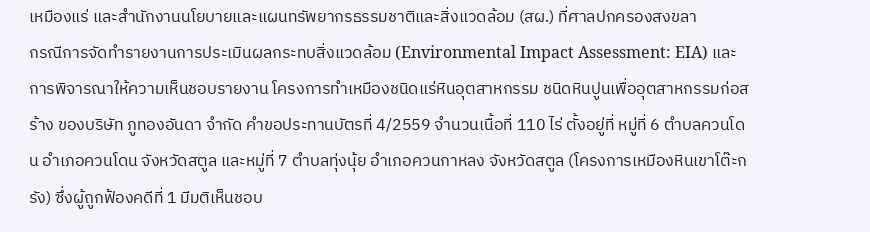เหมืองแร่ และสำนักงานนโยบายและแผนทรัพยากรธรรมชาติและสิ่งแวดล้อม (สผ.) ที่ศาลปกครองสงขลา
กรณีการจัดทำรายงานการประเมินผลกระทบสิ่งแวดล้อม (Environmental Impact Assessment: EIA) และการพิจารณาให้ความเห็นชอบรายงาน โครงการทำเหมืองชนิดแร่หินอุตสาหกรรม ชนิดหินปูนเพื่ออุตสาหกรรมก่อสร้าง ของบริษัท ภูทองอันดา จำกัด คำขอประทานบัตรที่ 4/2559 จำนวนเนื้อที่ 110 ไร่ ตั้งอยู่ที่ หมู่ที่ 6 ตำบลควนโดน อำเภอควนโดน จังหวัดสตูล และหมู่ที่ 7 ตำบลทุ่งนุ้ย อำเภอควนกาหลง จังหวัดสตูล (โครงการเหมืองหินเขาโต๊ะกรัง) ซึ่งผู้ถูกฟ้องคดีที่ 1 มีมติเห็นชอบ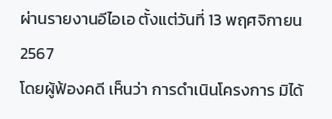ผ่านรายงานอีไอเอ ตั้งแต่วันที่ 13 พฤศจิกายน 2567
โดยผู้ฟ้องคดี เห็นว่า การดำเนินโครงการ มิได้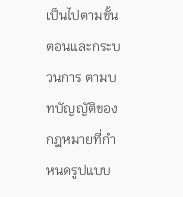เป็นไปตามขั้นตอนและกระบวนการ ตามบทบัญญัติของกฎหมายที่กำหนดรูปแบบ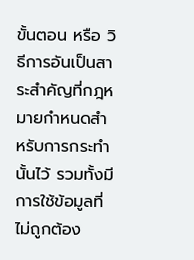ขั้นตอน หรือ วิธีการอันเป็นสาระสำคัญที่กฎหมายกำหนดสำหรับการกระทำนั้นไว้ รวมทั้งมีการใช้ข้อมูลที่ไม่ถูกต้อง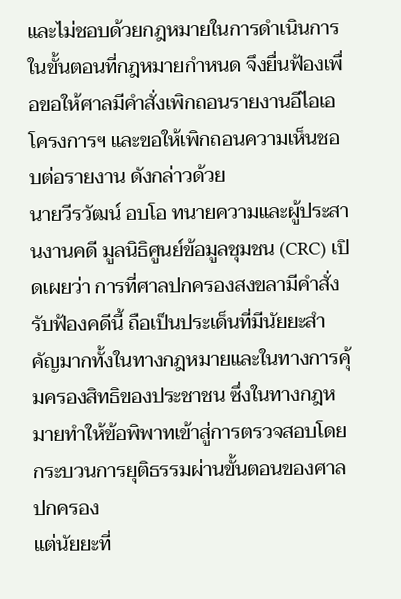และไม่ชอบด้วยกฎหมายในการดำเนินการในขั้นตอนที่กฎหมายกำหนด จึงยื่นฟ้องเพื่อขอให้ศาลมีคำสั่งเพิกถอนรายงานอีไอเอ โครงการฯ และขอให้เพิกถอนความเห็นชอบต่อรายงาน ดังกล่าวด้วย
นายวีรวัฒน์ อบโอ ทนายความและผู้ประสานงานคดี มูลนิธิศูนย์ข้อมูลชุมชน (CRC) เปิดเผยว่า การที่ศาลปกครองสงขลามีคำสั่งรับฟ้องคดีนี้ ถือเป็นประเด็นที่มีนัยยะสำคัญมากทั้งในทางกฎหมายและในทางการคุ้มครองสิทธิของประชาชน ซึ่งในทางกฎหมายทำให้ข้อพิพาทเข้าสู่การตรวจสอบโดยกระบวนการยุติธรรมผ่านขั้นตอนของศาลปกครอง
แต่นัยยะที่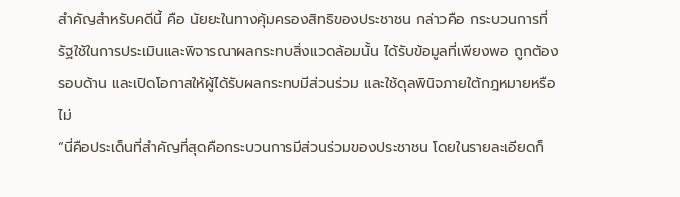สำคัญสำหรับคดีนี้ คือ นัยยะในทางคุ้มครองสิทธิของประชาชน กล่าวคือ กระบวนการที่รัฐใช้ในการประเมินและพิจารณาผลกระทบสิ่งแวดล้อมนั้น ได้รับข้อมูลที่เพียงพอ ถูกต้อง รอบด้าน และเปิดโอกาสให้ผู้ได้รับผลกระทบมีส่วนร่วม และใช้ดุลพินิจภายใต้กฎหมายหรือไม่
“นี่คือประเด็นที่สำคัญที่สุดคือกระบวนการมีส่วนร่วมของประชาชน โดยในรายละเอียดก็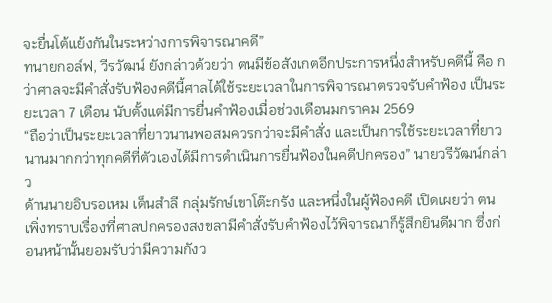จะยื่นโต้แย้งกันในระหว่างการพิจารณาคดี”
ทนายกอล์ฟ, วีรวัฒน์ ยังกล่าวด้วยว่า ตนมีข้อสังเกตอีกประการหนึ่งสำหรับคดีนี้ คือ กว่าศาลจะมีคำสั่งรับฟ้องคดีนี้ศาลได้ใช้ระยะเวลาในการพิจารณาตรวจรับคำฟ้อง เป็นระยะเวลา 7 เดือน นับตั้งแต่มีการยื่นคำฟ้องเมื่อช่วงเดือนมกราคม 2569
“ถือว่าเป็นระยะเวลาที่ยาวนานพอสมควรกว่าจะมีคำสั่ง และเป็นการใช้ระยะเวลาที่ยาวนานมากกว่าทุกคดีที่ตัวเองได้มีการดำเนินการยื่นฟ้องในคดีปกครอง” นายวรีวัฒน์กล่าว
ด้านนายอิบรอเหม เด็นสำลี กลุ่มรักษ์เขาโต๊ะกรัง และหนึ่งในผู้ฟ้องคดี เปิดเผยว่า ตนเพิ่งทราบเรื่องที่ศาลปกครองสงขลามีคำสั่งรับคำฟ้องไว้พิจารณาก็รู้สึกยินดีมาก ซึ่งก่อนหน้านั้นยอมรับว่ามีความกังว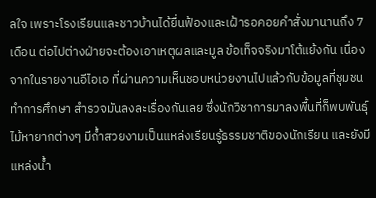ลใจ เพราะโรงเรียนและชาวบ้านได้ยื่นฟ้องและเฝ้ารอคอยคำสั่งมานานถึง 7 เดือน ต่อไปต่างฝ่ายจะต้องเอาเหตุผลและมูล ข้อเท็จจริงมาโต้แย้งกัน เนื่องจากในรายงานอีไอเอ ที่ผ่านความเห็นชอบหน่วยงานไปแล้วกับข้อมูลที่ชุมชนทำการศึกษา สำรวจมันลงละเรื่องกันเลย ซึ่งนักวิชาการมาลงพื้นที่ก็พบพันธุ์ไม้หายากต่างๆ มีถ้ำสวยงามเป็นแหล่งเรียนรู้ธรรมชาติของนักเรียน และยังมีแหล่งน้ำ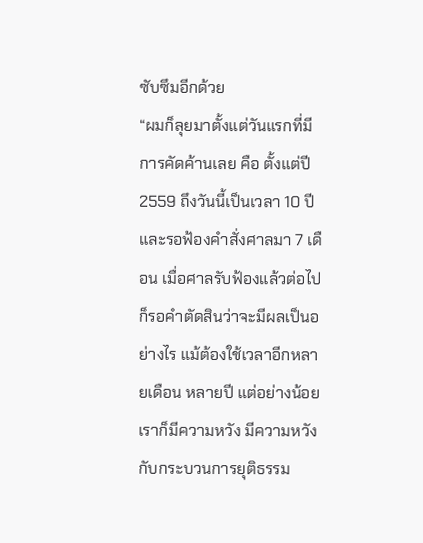ซับซึมอีกด้วย
“ผมก็ลุยมาตั้งแต่วันแรกที่มีการคัดค้านเลย คือ ตั้งแต่ปี 2559 ถึงวันนี้เป็นเวลา 10 ปี และรอฟ้องคำสั่งศาลมา 7 เดือน เมื่อศาลรับฟ้องแล้วต่อไปก็รอคำตัดสินว่าจะมีผลเป็นอย่างไร แม้ต้องใช้เวลาอีกหลายเดือน หลายปี แต่อย่างน้อยเราก็มีความหวัง มีความหวังกับกระบวนการยุติธรรม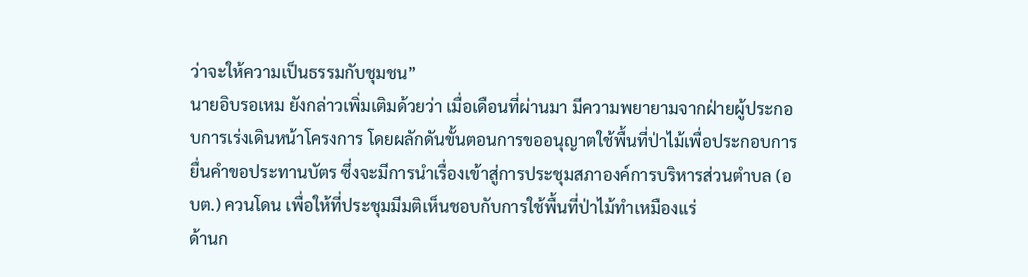ว่าจะให้ความเป็นธรรมกับชุมชน”
นายอิบรอเหม ยังกล่าวเพิ่มเติมด้วยว่า เมื่อเดือนที่ผ่านมา มีความพยายามจากฝ่ายผู้ประกอบการเร่งเดินหน้าโครงการ โดยผลักดันขั้นตอนการขออนุญาตใช้พื้นที่ป่าไม้เพื่อประกอบการยื่นคำขอประทานบัตร ซึ่งจะมีการนำเรื่องเข้าสู่การประชุมสภาองค์การบริหารส่วนตำบล (อบต.) ควนโดน เพื่อให้ที่ประชุมมีมติเห็นชอบกับการใช้พื้นที่ป่าไม้ทำเหมืองแร่
ด้านก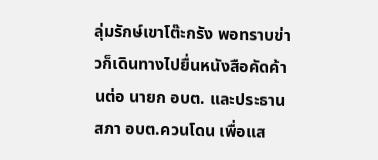ลุ่มรักษ์เขาโต๊ะกรัง พอทราบข่าวก็เดินทางไปยื่นหนังสือคัดค้านต่อ นายก อบต. และประธานสภา อบต.ควนโดน เพื่อแส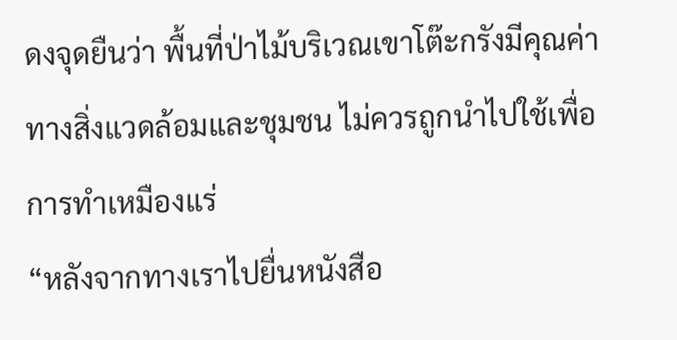ดงจุดยืนว่า พื้นที่ป่าไม้บริเวณเขาโต๊ะกรังมีคุณค่าทางสิ่งแวดล้อมและชุมชน ไม่ควรถูกนำไปใช้เพื่อการทำเหมืองแร่
“หลังจากทางเราไปยื่นหนังสือ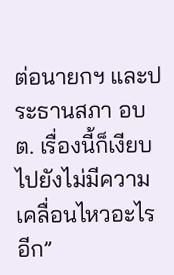ต่อนายกฯ และประธานสภา อบต. เรื่องนี้ก็เงียบไปยังไม่มีความเคลื่อนไหวอะไรอีก”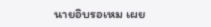นายอิบรอเหม เผย